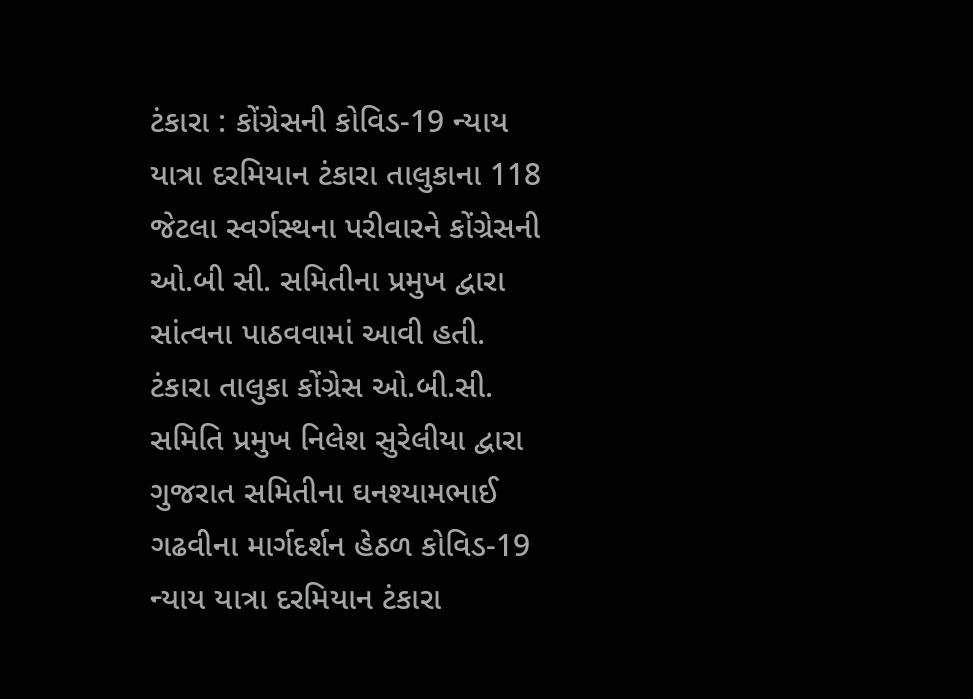ટંકારા : કોંગ્રેસની કોવિડ-19 ન્યાય યાત્રા દરમિયાન ટંકારા તાલુકાના 118 જેટલા સ્વર્ગસ્થના પરીવારને કોંગ્રેસની ઓ.બી સી. સમિતીના પ્રમુખ દ્વારા સાંત્વના પાઠવવામાં આવી હતી. ટંકારા તાલુકા કોંગ્રેસ ઓ.બી.સી. સમિતિ પ્રમુખ નિલેશ સુરેલીયા દ્વારા ગુજરાત સમિતીના ઘનશ્યામભાઈ ગઢવીના માર્ગદર્શન હેઠળ કોવિડ-19 ન્યાય યાત્રા દરમિયાન ટંકારા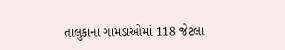તાલુકાના ગામડાઓમાં 118 જેટલા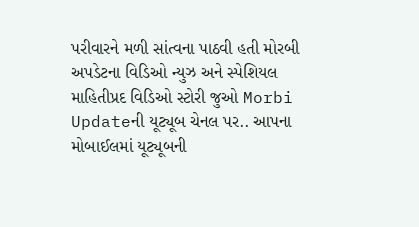પરીવારને મળી સાંત્વના પાઠવી હતી મોરબી અપડેટના વિડિઓ ન્યુઝ અને સ્પેશિયલ માહિતીપ્રદ વિડિઓ સ્ટોરી જુઓ Morbi Updateની યૂટ્યૂબ ચેનલ પર.. આપના મોબાઈલમાં યૂટ્યૂબની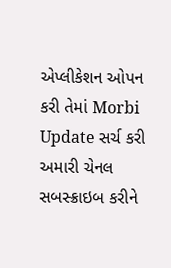એપ્લીકેશન ઓપન કરી તેમાં Morbi Update સર્ચ કરી અમારી ચેનલ સબસ્ક્રાઇબ કરીને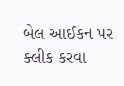બેલ આઈકન પર ક્લીક કરવા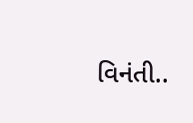વિનંતી..